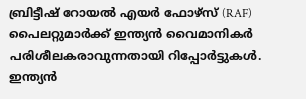ബ്രിട്ടീഷ് റോയൽ എയർ ഫോഴ്സ് (RAF) പൈലറ്റുമാർക്ക് ഇന്ത്യൻ വൈമാനികർ പരിശീലകരാവുന്നതായി റിപ്പോർട്ടുകൾ. ഇന്ത്യൻ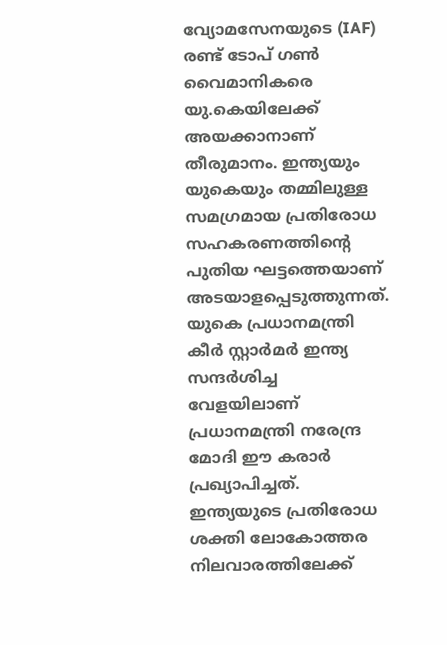വ്യോമസേനയുടെ (IAF) രണ്ട് ടോപ് ഗൺ വൈമാനികരെ യു.കെയിലേക്ക് അയക്കാനാണ് തീരുമാനം. ഇന്ത്യയും യുകെയും തമ്മിലുള്ള സമഗ്രമായ പ്രതിരോധ സഹകരണത്തിന്റെ പുതിയ ഘട്ടത്തെയാണ് അടയാളപ്പെടുത്തുന്നത്. യുകെ പ്രധാനമന്ത്രി കീർ സ്റ്റാർമർ ഇന്ത്യ സന്ദർശിച്ച വേളയിലാണ് പ്രധാനമന്ത്രി നരേന്ദ്ര മോദി ഈ കരാർ പ്രഖ്യാപിച്ചത്.
ഇന്ത്യയുടെ പ്രതിരോധ ശക്തി ലോകോത്തര നിലവാരത്തിലേക്ക്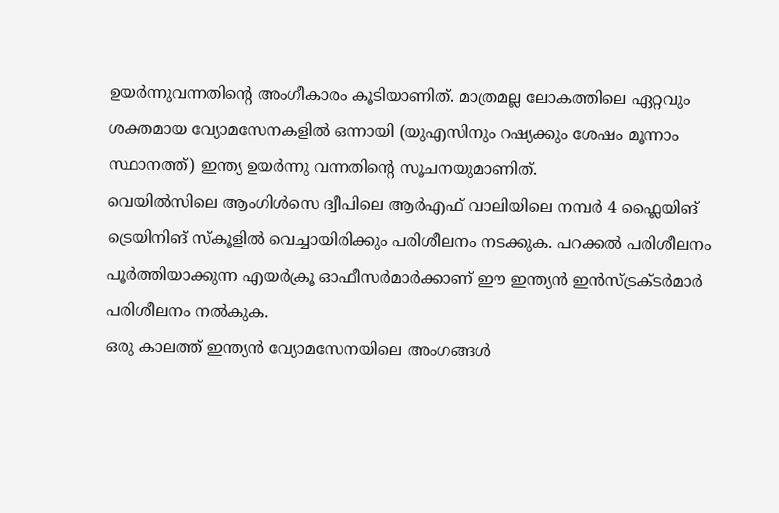ഉയർന്നുവന്നതിന്റെ അംഗീകാരം കൂടിയാണിത്. മാത്രമല്ല ലോകത്തിലെ ഏറ്റവും ശക്തമായ വ്യോമസേനകളിൽ ഒന്നായി (യുഎസിനും റഷ്യക്കും ശേഷം മൂന്നാം സ്ഥാനത്ത്) ഇന്ത്യ ഉയർന്നു വന്നതിന്റെ സൂചനയുമാണിത്.
വെയിൽസിലെ ആംഗിൾസെ ദ്വീപിലെ ആർഎഫ് വാലിയിലെ നമ്പർ 4 ഫ്ലൈയിങ് ട്രെയിനിങ് സ്കൂളിൽ വെച്ചായിരിക്കും പരിശീലനം നടക്കുക. പറക്കൽ പരിശീലനം പൂർത്തിയാക്കുന്ന എയർക്രൂ ഓഫീസർമാർക്കാണ് ഈ ഇന്ത്യൻ ഇൻസ്ട്രക്ടർമാർ പരിശീലനം നൽകുക.
ഒരു കാലത്ത് ഇന്ത്യൻ വ്യോമസേനയിലെ അംഗങ്ങൾ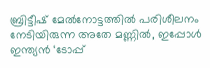ബ്രിട്ടീഷ് മേൽനോട്ടത്തിൽ പരിശീലനം നേടിയിരുന്ന അതേ മണ്ണിൽ, ഇപ്പോൾ ഇന്ത്യൻ ‘ടോപ്പ്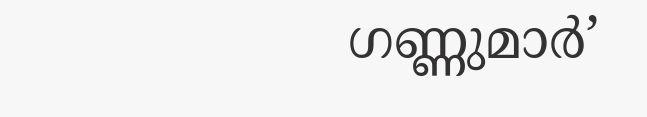ഗണ്ണുമാർ’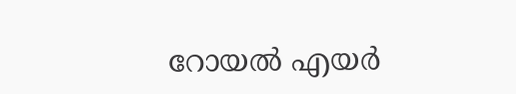റോയൽ എയർ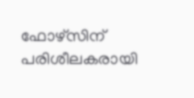ഫോഴ്സിന് പരിശീലകരായി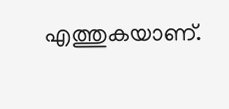എത്തുകയാണ്.